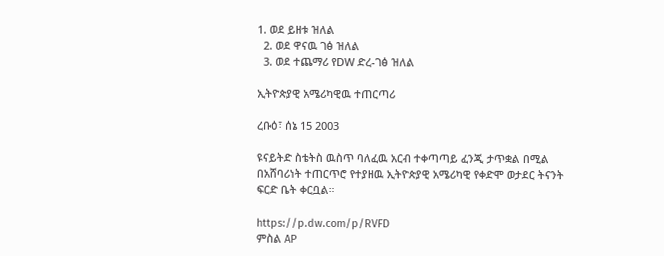1. ወደ ይዘቱ ዝለል
  2. ወደ ዋናዉ ገፅ ዝለል
  3. ወደ ተጨማሪ የDW ድረ-ገፅ ዝለል

ኢትዮጵያዊ አሜሪካዊዉ ተጠርጣሪ

ረቡዕ፣ ሰኔ 15 2003

ዩናይትድ ስቴትስ ዉስጥ ባለፈዉ አርብ ተቀጣጣይ ፈንጂ ታጥቋል በሚል በአሸባሪነት ተጠርጥሮ የተያዘዉ ኢትዮጵያዊ አሜሪካዊ የቀድሞ ወታደር ትናንት ፍርድ ቤት ቀርቧል።

https://p.dw.com/p/RVFD
ምስል AP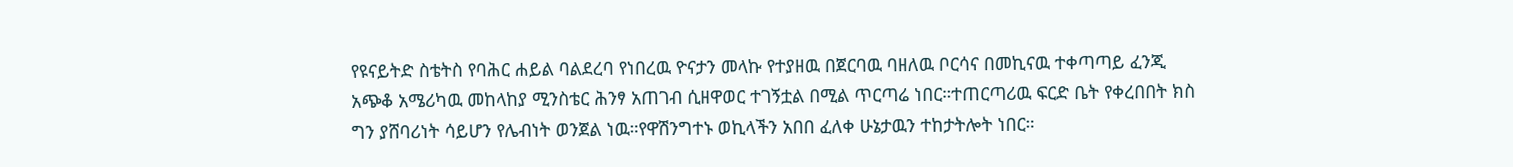የዩናይትድ ስቴትስ የባሕር ሐይል ባልደረባ የነበረዉ ዮናታን መላኩ የተያዘዉ በጀርባዉ ባዘለዉ ቦርሳና በመኪናዉ ተቀጣጣይ ፈንጂ አጭቆ አሜሪካዉ መከላከያ ሚንስቴር ሕንፃ አጠገብ ሲዘዋወር ተገኝቷል በሚል ጥርጣሬ ነበር።ተጠርጣሪዉ ፍርድ ቤት የቀረበበት ክስ ግን ያሸባሪነት ሳይሆን የሌብነት ወንጀል ነዉ።የዋሽንግተኑ ወኪላችን አበበ ፈለቀ ሁኔታዉን ተከታትሎት ነበር።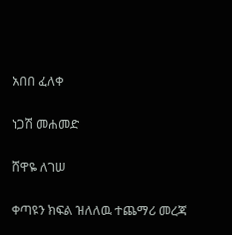አበበ ፈለቀ

ነጋሽ መሐመድ

ሸዋዬ ለገሠ

ቀጣዩን ክፍል ዝለለዉ ተጨማሪ መረጃ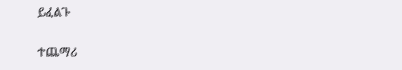ይፈልጉ

ተጨማሪ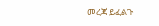መረጃ ይፈልጉ